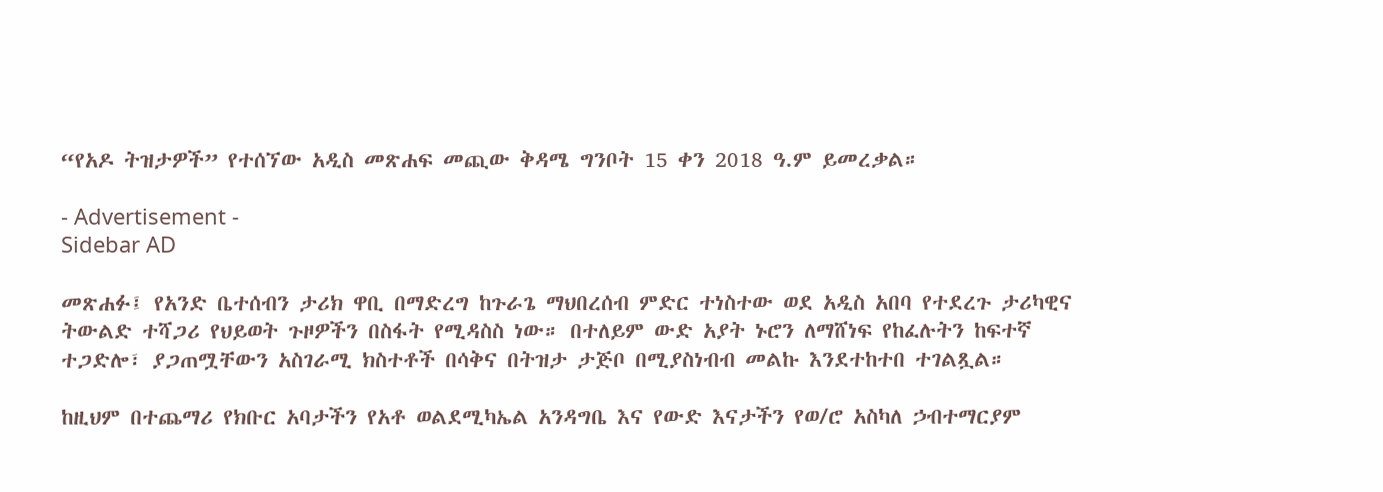“የአዶ ትዝታዎች” የተሰኘው አዲስ መጽሐፍ መጪው ቅዳሜ ግንቦት 15 ቀን 2018 ዓ.ም ይመረቃል።

- Advertisement -
Sidebar AD

መጽሐፉ፤ የአንድ ቤተሰብን ታሪክ ዋቢ በማድረግ ከጉራጌ ማህበረሰብ ምድር ተነስተው ወደ አዲስ አበባ የተደረጉ ታሪካዊና ትውልድ ተሻጋሪ የህይወት ጉዞዎችን በስፋት የሚዳስስ ነው። በተለይም ውድ አያት ኑሮን ለማሸነፍ የከፈሉትን ከፍተኛ ተጋድሎ፣ ያጋጠሟቸውን አስገራሚ ክስተቶች በሳቅና በትዝታ ታጅቦ በሚያስነብብ መልኩ እንደተከተበ ተገልጿል።

ከዚህም በተጨማሪ የክቡር አባታችን የአቶ ወልደሚካኤል አንዳግቤ እና የውድ እናታችን የወ/ሮ አስካለ ኃብተማርያም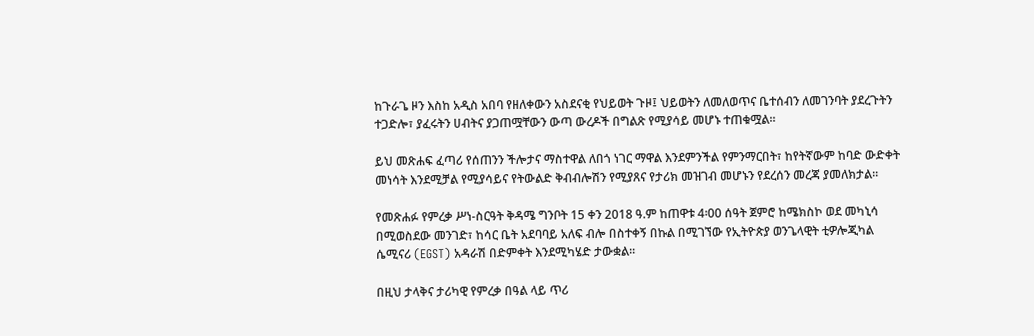ከጉራጌ ዞን እስከ አዲስ አበባ የዘለቀውን አስደናቂ የህይወት ጉዞ፤ ህይወትን ለመለወጥና ቤተሰብን ለመገንባት ያደረጉትን ተጋድሎ፣ ያፈሩትን ሀብትና ያጋጠሟቸውን ውጣ ውረዶች በግልጽ የሚያሳይ መሆኑ ተጠቁሟል።

ይህ መጽሐፍ ፈጣሪ የሰጠንን ችሎታና ማስተዋል ለበጎ ነገር ማዋል እንደምንችል የምንማርበት፣ ከየትኛውም ከባድ ውድቀት መነሳት እንደሚቻል የሚያሳይና የትውልድ ቅብብሎሽን የሚያጸና የታሪክ መዝገብ መሆኑን የደረሰን መረጃ ያመለክታል።

የመጽሐፉ የምረቃ ሥነ-ስርዓት ቅዳሜ ግንቦት 15 ቀን 2018 ዓ.ም ከጠዋቱ 4፡00 ሰዓት ጀምሮ ከሜክስኮ ወደ መካኒሳ በሚወስደው መንገድ፣ ከሳር ቤት አደባባይ አለፍ ብሎ በስተቀኝ በኩል በሚገኘው የኢትዮጵያ ወንጌላዊት ቲዎሎጂካል ሴሚናሪ (EGST) አዳራሽ በድምቀት እንደሚካሄድ ታውቋል።

በዚህ ታላቅና ታሪካዊ የምረቃ በዓል ላይ ጥሪ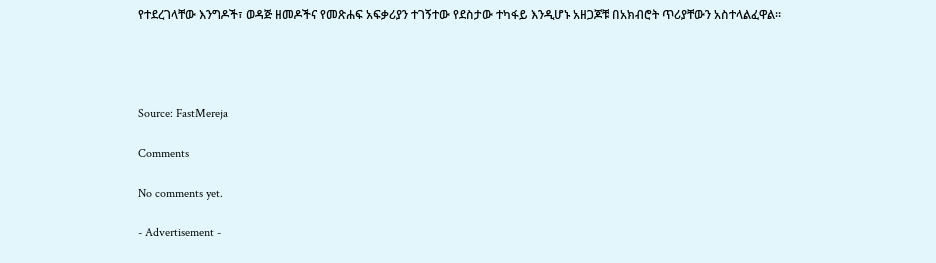የተደረገላቸው እንግዶች፣ ወዳጅ ዘመዶችና የመጽሐፍ አፍቃሪያን ተገኝተው የደስታው ተካፋይ እንዲሆኑ አዘጋጆቹ በአክብሮት ጥሪያቸውን አስተላልፈዋል።




Source: FastMereja

Comments

No comments yet.

- Advertisement -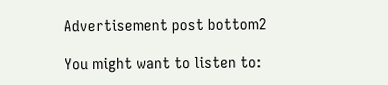Advertisement post bottom2

You might want to listen to: